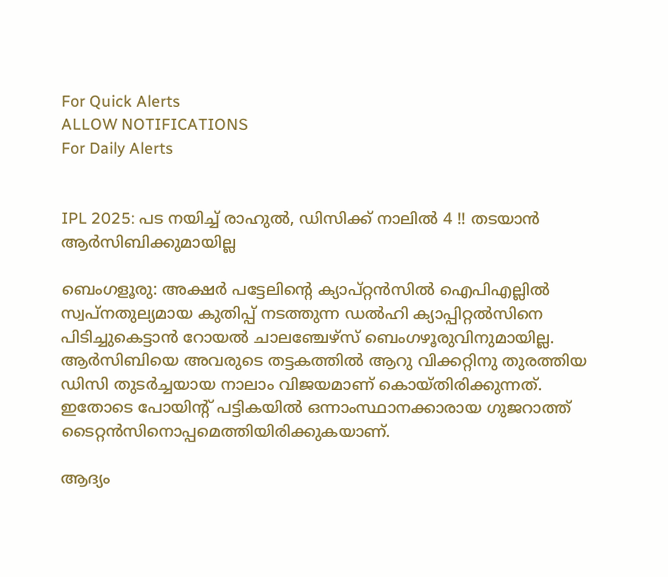For Quick Alerts
ALLOW NOTIFICATIONS
For Daily Alerts


IPL 2025: പട നയിച്ച് രാഹുല്‍, ഡിസിക്ക് നാലില്‍ 4 !! തടയാന്‍ ആര്‍സിബിക്കുമായില്ല

ബെംഗളൂരു: അക്ഷര്‍ പട്ടേലിന്റെ ക്യാപ്റ്റന്‍സില്‍ ഐപിഎല്ലില്‍ സ്വപ്‌നതുല്യമായ കുതിപ്പ് നടത്തുന്ന ഡല്‍ഹി ക്യാപ്പിറ്റല്‍സിനെ പിടിച്ചുകെട്ടാന്‍ റോയല്‍ ചാലഞ്ചേഴ്‌സ് ബെംഗഴൂരുവിനുമായില്ല. ആര്‍സിബിയെ അവരുടെ തട്ടകത്തില്‍ ആറു വിക്കറ്റിനു തുരത്തിയ ഡിസി തുടര്‍ച്ചയായ നാലാം വിജയമാണ് കൊയ്തിരിക്കുന്നത്. ഇതോടെ പോയിന്റ് പട്ടികയില്‍ ഒന്നാംസ്ഥാനക്കാരായ ഗുജറാത്ത് ടൈറ്റന്‍സിനൊപ്പമെത്തിയിരിക്കുകയാണ്.

ആദ്യം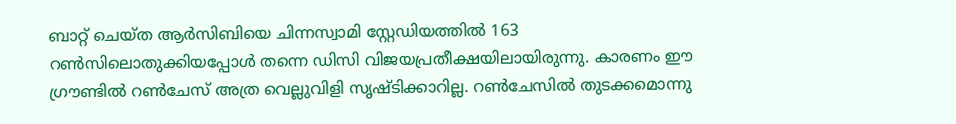ബാറ്റ് ചെയ്ത ആര്‍സിബിയെ ചിന്നസ്വാമി സ്റ്റേഡിയത്തില്‍ 163 റണ്‍സിലൊതുക്കിയപ്പോള്‍ തന്നെ ഡിസി വിജയപ്രതീക്ഷയിലായിരുന്നു. കാരണം ഈ ഗ്രൗണ്ടില്‍ റണ്‍ചേസ് അത്ര വെല്ലുവിളി സൃഷ്ടിക്കാറില്ല. റണ്‍ചേസില്‍ തുടക്കമൊന്നു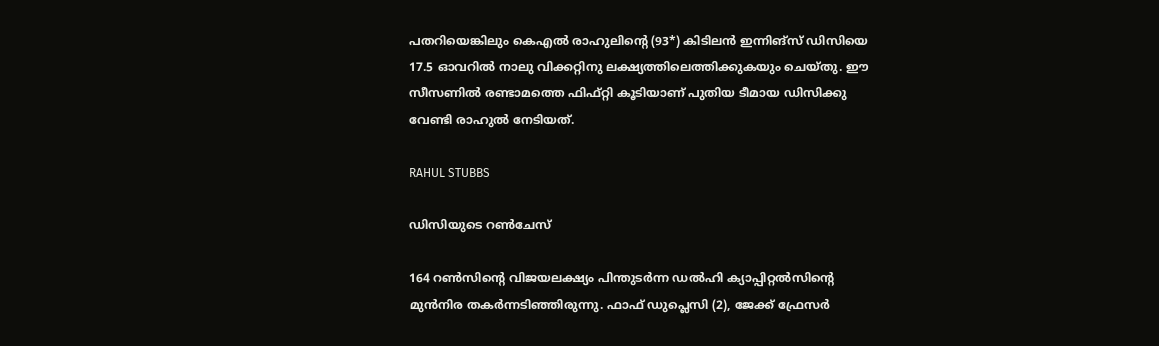പതറിയെങ്കിലും കെഎല്‍ രാഹുലിന്റെ (93*) കിടിലന്‍ ഇന്നിങ്‌സ് ഡിസിയെ 17.5 ഓവറില്‍ നാലു വിക്കറ്റിനു ലക്ഷ്യത്തിലെത്തിക്കുകയും ചെയ്തു. ഈ സീസണില്‍ രണ്ടാമത്തെ ഫിഫ്റ്റി കൂടിയാണ് പുതിയ ടീമായ ഡിസിക്കു വേണ്ടി രാഹുല്‍ നേടിയത്.

RAHUL STUBBS

ഡിസിയുടെ റണ്‍ചേസ്

164 റണ്‍സിന്റെ വിജയലക്ഷ്യം പിന്തുടര്‍ന്ന ഡല്‍ഹി ക്യാപ്പിറ്റല്‍സിന്റെ മുന്‍നിര തകര്‍ന്നടിഞ്ഞിരുന്നു. ഫാഫ് ഡുപ്ലെസി (2), ജേക്ക് ഫ്രേസര്‍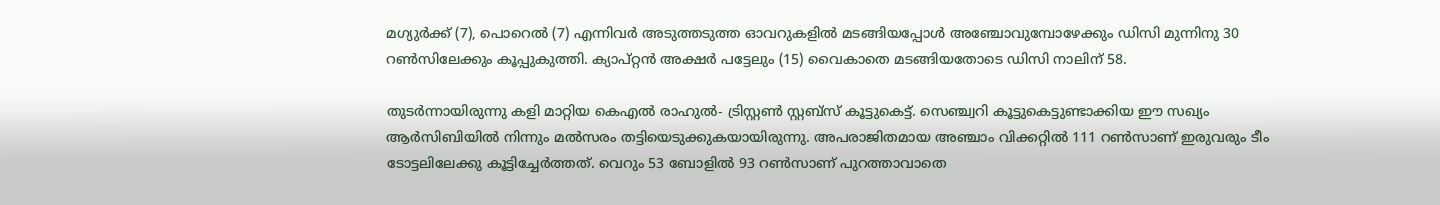മഗ്യുര്‍ക്ക് (7), പൊറെല്‍ (7) എന്നിവര്‍ അടുത്തടുത്ത ഓവറുകളില്‍ മടങ്ങിയപ്പോള്‍ അഞ്ചോവുമ്പോഴേക്കും ഡിസി മുന്നിനു 30 റണ്‍സിലേക്കും കൂപ്പുകുത്തി. ക്യാപ്റ്റന്‍ അക്ഷര്‍ പട്ടേലും (15) വൈകാതെ മടങ്ങിയതോടെ ഡിസി നാലിന് 58.

തുടര്‍ന്നായിരുന്നു കളി മാറ്റിയ കെഎല്‍ രാഹുല്‍- ട്രിസ്റ്റണ്‍ സ്റ്റബ്‌സ് കൂട്ടുകെട്ട്. സെഞ്ച്വറി കൂട്ടുകെട്ടുണ്ടാക്കിയ ഈ സഖ്യം ആര്‍സിബിയില്‍ നിന്നും മല്‍സരം തട്ടിയെടുക്കുകയായിരുന്നു. അപരാജിതമായ അഞ്ചാം വിക്കറ്റില്‍ 111 റണ്‍സാണ് ഇരുവരും ടീം ടോട്ടലിലേക്കു കൂട്ടിച്ചേര്‍ത്തത്. വെറും 53 ബോളില്‍ 93 റണ്‍സാണ് പുറത്താവാതെ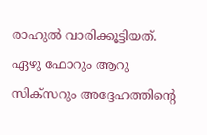രാഹുല്‍ വാരിക്കൂട്ടിയത്. ഏഴു ഫോറും ആറു സിക്‌സറും അദ്ദേഹത്തിന്റെ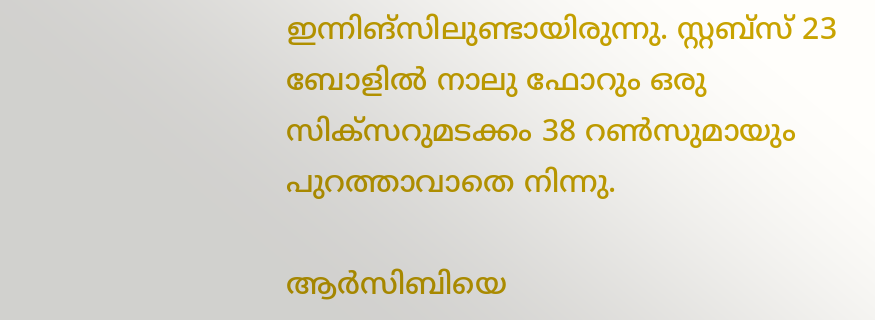ഇന്നിങ്‌സിലുണ്ടായിരുന്നു. സ്റ്റബ്‌സ് 23 ബോളില്‍ നാലു ഫോറും ഒരു സിക്‌സറുമടക്കം 38 റണ്‍സുമായും പുറത്താവാതെ നിന്നു.

ആര്‍സിബിയെ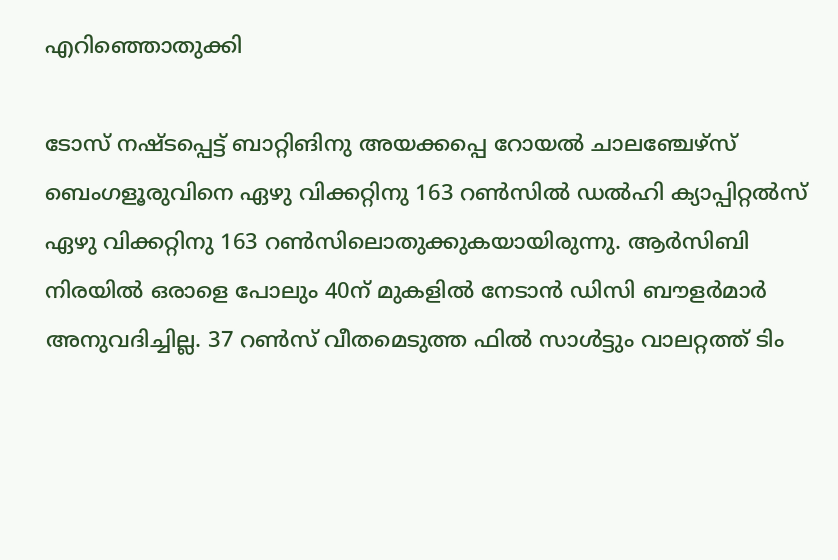എറിഞ്ഞൊതുക്കി

ടോസ് നഷ്ടപ്പെട്ട് ബാറ്റിങിനു അയക്കപ്പെ റോയല്‍ ചാലഞ്ചേഴ്സ് ബെംഗളൂരുവിനെ ഏഴു വിക്കറ്റിനു 163 റണ്‍സില്‍ ഡല്‍ഹി ക്യാപ്പിറ്റല്‍സ് ഏഴു വിക്കറ്റിനു 163 റണ്‍സിലൊതുക്കുകയായിരുന്നു. ആര്‍സിബി നിരയില്‍ ഒരാളെ പോലും 40ന് മുകളില്‍ നേടാന്‍ ഡിസി ബൗളര്‍മാര്‍ അനുവദിച്ചില്ല. 37 റണ്‍സ് വീതമെടുത്ത ഫില്‍ സാള്‍ട്ടും വാലറ്റത്ത് ടിം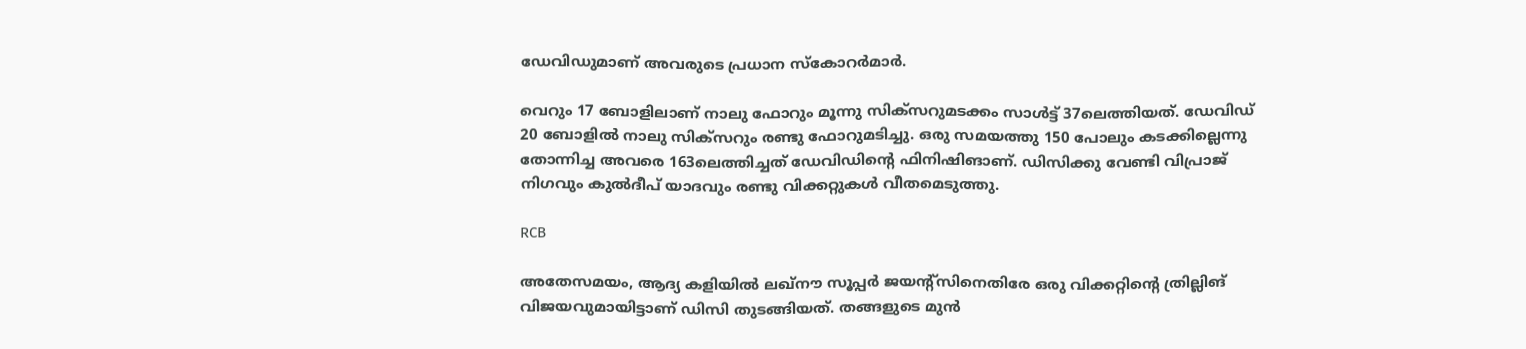ഡേവിഡുമാണ് അവരുടെ പ്രധാന സ്‌കോറര്‍മാര്‍.

വെറും 17 ബോളിലാണ് നാലു ഫോറും മൂന്നു സിക്‌സറുമടക്കം സാള്‍ട്ട് 37ലെത്തിയത്. ഡേവിഡ് 20 ബോളില്‍ നാലു സിക്‌സറും രണ്ടു ഫോറുമടിച്ചു. ഒരു സമയത്തു 150 പോലും കടക്കില്ലെന്നു തോന്നിച്ച അവരെ 163ലെത്തിച്ചത് ഡേവിഡിന്റെ ഫിനിഷിങാണ്. ഡിസിക്കു വേണ്ടി വിപ്രാജ് നിഗവും കുല്‍ദീപ് യാദവും രണ്ടു വിക്കറ്റുകള്‍ വീതമെടുത്തു.

RCB

അതേസമയം, ആദ്യ കളിയില്‍ ലഖ്‌നൗ സൂപ്പര്‍ ജയന്റ്‌സിനെതിരേ ഒരു വിക്കറ്റിന്റെ ത്രില്ലിങ് വിജയവുമായിട്ടാണ് ഡിസി തുടങ്ങിയത്. തങ്ങളുടെ മുന്‍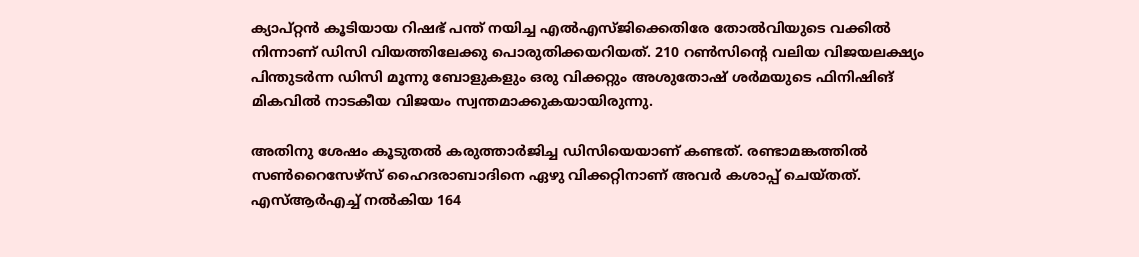ക്യാപ്റ്റന്‍ കൂടിയായ റിഷഭ് പന്ത് നയിച്ച എല്‍എസ്ജിക്കെതിരേ തോല്‍വിയുടെ വക്കില്‍ നിന്നാണ് ഡിസി വിയത്തിലേക്കു പൊരുതിക്കയറിയത്. 210 റണ്‍സിന്റെ വലിയ വിജയലക്ഷ്യം പിന്തുടര്‍ന്ന ഡിസി മൂന്നു ബോളുകളും ഒരു വിക്കറ്റും അശുതോഷ് ശര്‍മയുടെ ഫിനിഷിങ് മികവില്‍ നാടകീയ വിജയം സ്വന്തമാക്കുകയായിരുന്നു.

അതിനു ശേഷം കൂടുതല്‍ കരുത്താര്‍ജിച്ച ഡിസിയെയാണ് കണ്ടത്. രണ്ടാമങ്കത്തില്‍ സണ്‍റൈസേഴ്‌സ് ഹൈദരാബാദിനെ ഏഴു വിക്കറ്റിനാണ് അവര്‍ കശാപ്പ് ചെയ്തത്. എസ്ആര്‍എച്ച് നല്‍കിയ 164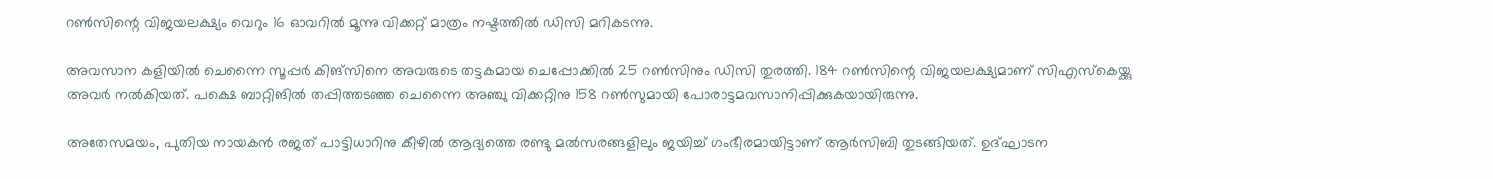റണ്‍സിന്റെ വിജയലക്ഷ്യം വെറും 16 ഓവറില്‍ മൂന്നു വിക്കറ്റ് മാത്രം നഷ്ടത്തില്‍ ഡിസി മറികടന്നു.

അവസാന കളിയില്‍ ചെന്നൈ സൂപ്പര്‍ കിങ്‌സിനെ അവരുടെ തട്ടകമായ ചെപ്പോക്കില്‍ 25 റണ്‍സിനും ഡിസി തുരത്തി. 184 റണ്‍സിന്റെ വിജയലക്ഷ്യമാണ് സിഎസ്‌കെയ്ക്കു അവര്‍ നല്‍കിയത്. പക്ഷെ ബാറ്റിങില്‍ തപ്പിത്തടഞ്ഞ ചെന്നൈ അഞ്ചു വിക്കറ്റിനു 158 റണ്‍സുമായി പോരാട്ടമവസാനിപ്പിക്കുകയായിരുന്നു.

അതേസമയം, പുതിയ നായകന്‍ രജത് പാട്ടിധാറിനു കീഴില്‍ ആദ്യത്തെ രണ്ടു മല്‍സരങ്ങളിലും ജയിച്ച് ഗംഭീരമായിട്ടാണ് ആര്‍സിബി തുടങ്ങിയത്. ഉദ്ഘാടന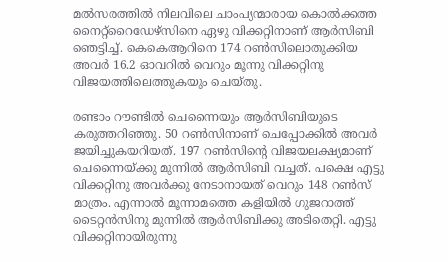മല്‍സരത്തില്‍ നിലവിലെ ചാംപ്യന്മാരായ കൊല്‍ക്കത്ത നൈറ്റ്‌റൈഡേഴ്‌സിനെ ഏഴു വിക്കറ്റിനാണ് ആര്‍സിബി ഞെട്ടിച്ച്. കെകെആറിനെ 174 റണ്‍സിലൊതുക്കിയ അവര്‍ 16.2 ഓവറില്‍ വെറും മൂന്നു വിക്കറ്റിനു വിജയത്തിലെത്തുകയും ചെയ്തു.

രണ്ടാം റൗണ്ടില്‍ ചെന്നൈയും ആര്‍സിബിയുടെ കരുത്തറിഞ്ഞു. 50 റണ്‍സിനാണ് ചെപ്പോക്കില്‍ അവര്‍ ജയിച്ചുകയറിയത്. 197 റണ്‍സിന്റെ വിജയലക്ഷ്യമാണ് ചെന്നൈയ്ക്കു മുന്നില്‍ ആര്‍സിബി വച്ചത്. പക്ഷെ എട്ടു വിക്കറ്റിനു അവര്‍ക്കു നേടാനായത് വെറും 148 റണ്‍സ് മാത്രം. എന്നാല്‍ മൂന്നാമത്തെ കളിയില്‍ ഗുജറാത്ത് ടൈറ്റന്‍സിനു മുന്നില്‍ ആര്‍സിബിക്കു അടിതെറ്റി. എട്ടു വിക്കറ്റിനായിരുന്നു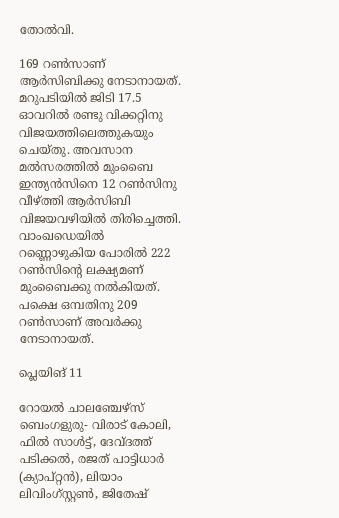തോല്‍വി.

169 റണ്‍സാണ് ആര്‍സിബിക്കു നേടാനായത്. മറുപടിയില്‍ ജിടി 17.5 ഓവറില്‍ രണ്ടു വിക്കറ്റിനു വിജയത്തിലെത്തുകയും ചെയ്തു. അവസാന മല്‍സരത്തില്‍ മുംബൈ ഇന്ത്യന്‍സിനെ 12 റണ്‍സിനു വീഴ്ത്തി ആര്‍സിബി വിജയവഴിയില്‍ തിരിച്ചെത്തി. വാംഖഡെയില്‍ റണ്ണൊഴുകിയ പോരില്‍ 222 റണ്‍സിന്റെ ലക്ഷ്യമണ് മുംബൈക്കു നല്‍കിയത്. പക്ഷെ ഒമ്പതിനു 209 റണ്‍സാണ് അവര്‍ക്കു നേടാനായത്.

പ്ലെയിങ് 11

റോയല്‍ ചാലഞ്ചേഴ്‌സ് ബെംഗളുരു- വിരാട് കോലി, ഫില്‍ സാള്‍ട്ട്, ദേവ്ദത്ത് പടിക്കല്‍, രജത് പാട്ടിധാര്‍ (ക്യാപ്റ്റന്‍), ലിയാം ലിവിംഗ്സ്റ്റണ്‍, ജിതേഷ്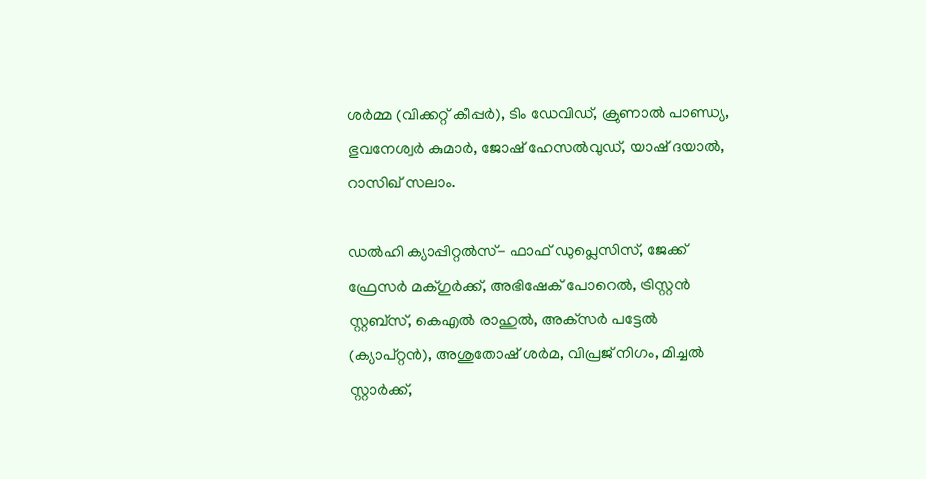ശര്‍മ്മ (വിക്കറ്റ് കീപ്പര്‍), ടിം ഡേവിഡ്, ക്രുണാല്‍ പാണ്ഡ്യ, ഭുവനേശ്വര്‍ കുമാര്‍, ജോഷ് ഹേസല്‍വുഡ്, യാഷ് ദയാല്‍, റാസിഖ് സലാം.

ഡല്‍ഹി ക്യാപ്പിറ്റല്‍സ്- ഫാഫ് ഡുപ്ലെസിസ്, ജേക്ക് ഫ്രേസര്‍ മക്ഗുര്‍ക്ക്, അഭിഷേക് പോറെല്‍, ട്രിസ്റ്റന്‍ സ്റ്റബ്‌സ്, കെഎല്‍ രാഹുല്‍, അക്‌സര്‍ പട്ടേല്‍ (ക്യാപ്റ്റന്‍), അശുതോഷ് ശര്‍മ, വിപ്രജ് നിഗം, മിച്ചല്‍ സ്റ്റാര്‍ക്ക്,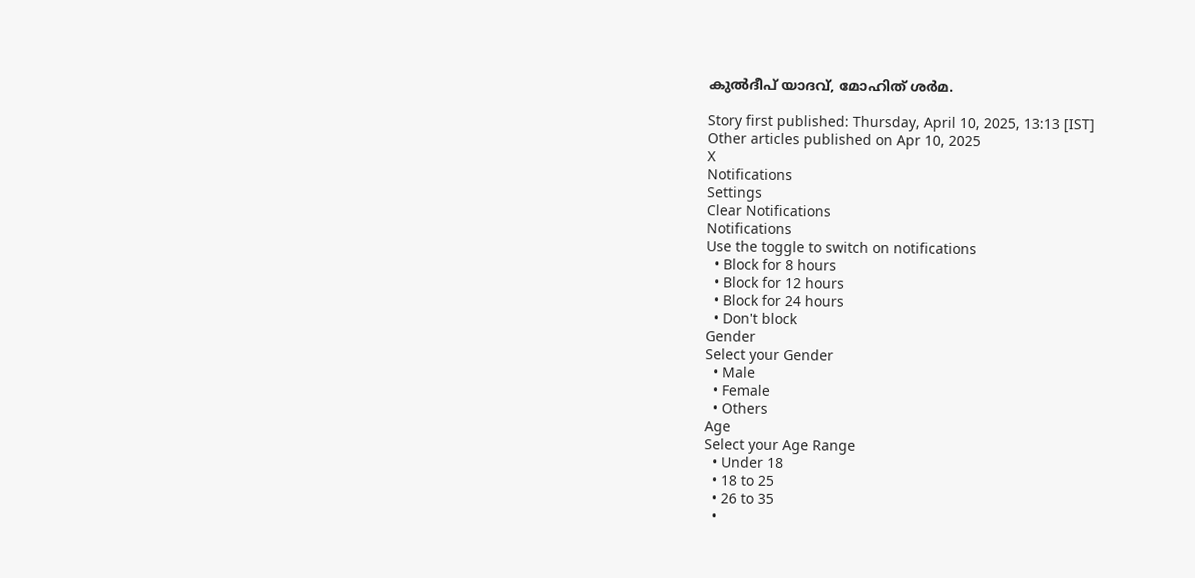കുല്‍ദീപ് യാദവ്, മോഹിത് ശര്‍മ.

Story first published: Thursday, April 10, 2025, 13:13 [IST]
Other articles published on Apr 10, 2025
X
Notifications
Settings
Clear Notifications
Notifications
Use the toggle to switch on notifications
  • Block for 8 hours
  • Block for 12 hours
  • Block for 24 hours
  • Don't block
Gender
Select your Gender
  • Male
  • Female
  • Others
Age
Select your Age Range
  • Under 18
  • 18 to 25
  • 26 to 35
  •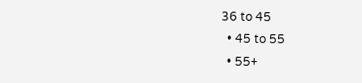36 to 45
  • 45 to 55
  • 55+